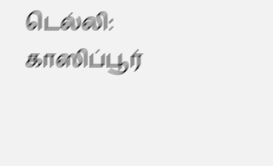டெல்லி: காஸிப்பூர்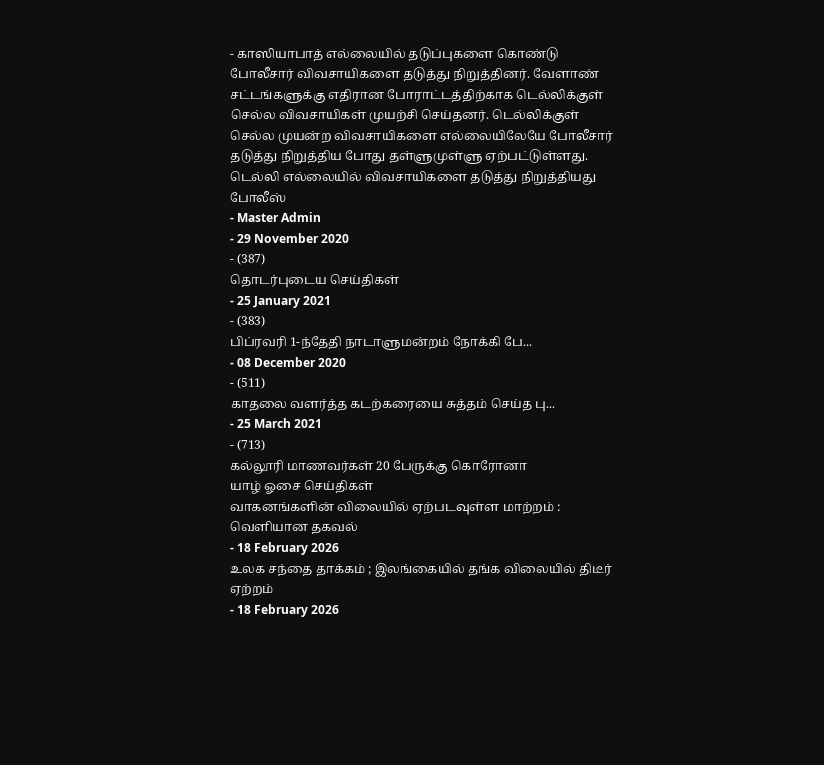- காஸியாபாத் எல்லையில் தடுப்புகளை கொண்டு போலீசார் விவசாயிகளை தடுத்து நிறுத்தினர். வேளாண் சட்டங்களுக்கு எதிரான போராட்டத்திற்காக டெல்லிக்குள் செல்ல விவசாயிகள் முயற்சி செய்தனர். டெல்லிக்குள் செல்ல முயன்ற விவசாயிகளை எல்லையிலேயே போலீசார் தடுத்து நிறுத்திய போது தள்ளுமுள்ளு ஏற்பட்டுள்ளது.
டெல்லி எல்லையில் விவசாயிகளை தடுத்து நிறுத்தியது போலீஸ்
- Master Admin
- 29 November 2020
- (387)
தொடர்புடைய செய்திகள்
- 25 January 2021
- (383)
பிப்ரவரி 1-ந்தேதி நாடாளுமன்றம் நோக்கி பே...
- 08 December 2020
- (511)
காதலை வளர்த்த கடற்கரையை சுத்தம் செய்த பு...
- 25 March 2021
- (713)
கல்லூரி மாணவர்கள் 20 பேருக்கு கொரோனா
யாழ் ஓசை செய்திகள்
வாகனங்களின் விலையில் ஏற்படவுள்ள மாற்றம் : வெளியான தகவல்
- 18 February 2026
உலக சந்தை தாக்கம் ; இலங்கையில் தங்க விலையில் திடீர் ஏற்றம்
- 18 February 2026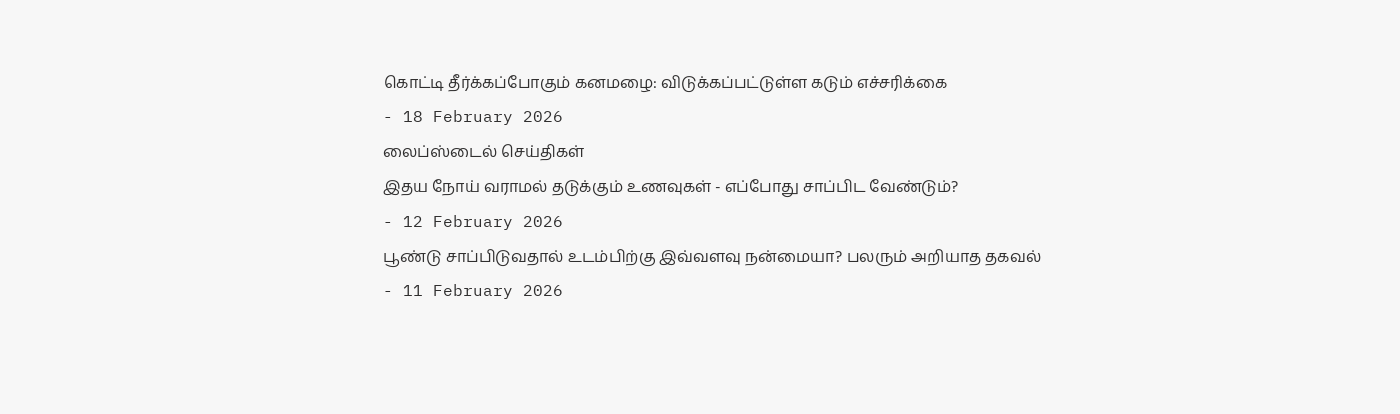கொட்டி தீர்க்கப்போகும் கனமழை: விடுக்கப்பட்டுள்ள கடும் எச்சரிக்கை
- 18 February 2026
லைப்ஸ்டைல் செய்திகள்
இதய நோய் வராமல் தடுக்கும் உணவுகள் - எப்போது சாப்பிட வேண்டும்?
- 12 February 2026
பூண்டு சாப்பிடுவதால் உடம்பிற்கு இவ்வளவு நன்மையா? பலரும் அறியாத தகவல்
- 11 February 2026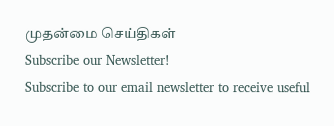முதன்மை செய்திகள்
Subscribe our Newsletter!
Subscribe to our email newsletter to receive useful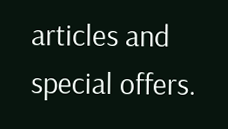articles and special offers.